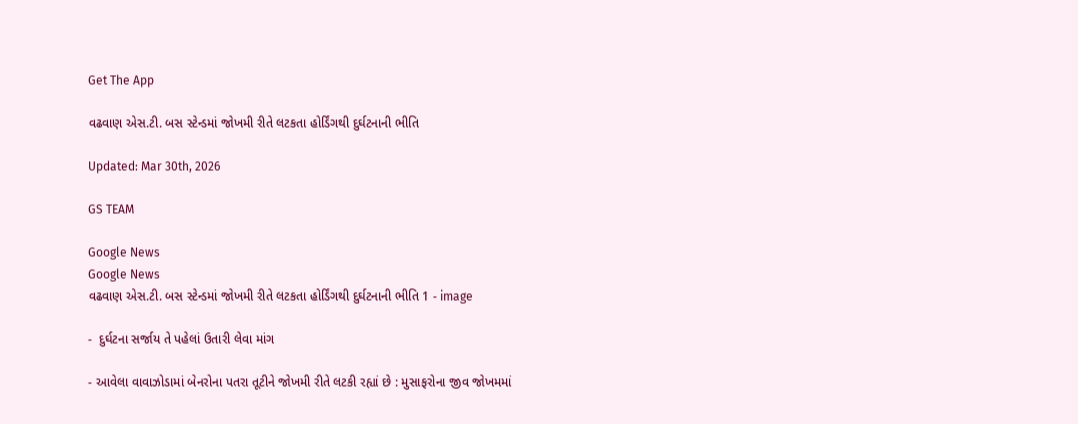Get The App

વઢવાણ એસ.ટી. બસ સ્ટેન્ડમાં જોખમી રીતે લટકતા હોર્ડિંગથી દુર્ઘટનાની ભીતિ

Updated: Mar 30th, 2026

GS TEAM

Google News
Google News
વઢવાણ એસ.ટી. બસ સ્ટેન્ડમાં જોખમી રીતે લટકતા હોર્ડિંગથી દુર્ઘટનાની ભીતિ 1 - image

-  દુર્ઘટના સર્જાય તે પહેલાં ઉતારી લેવા માંગ

- આવેલા વાવાઝોડામાં બેનરોના પતરા તૂટીને જોખમી રીતે લટકી રહ્યાં છે : મુસાફરોના જીવ જોખમમાં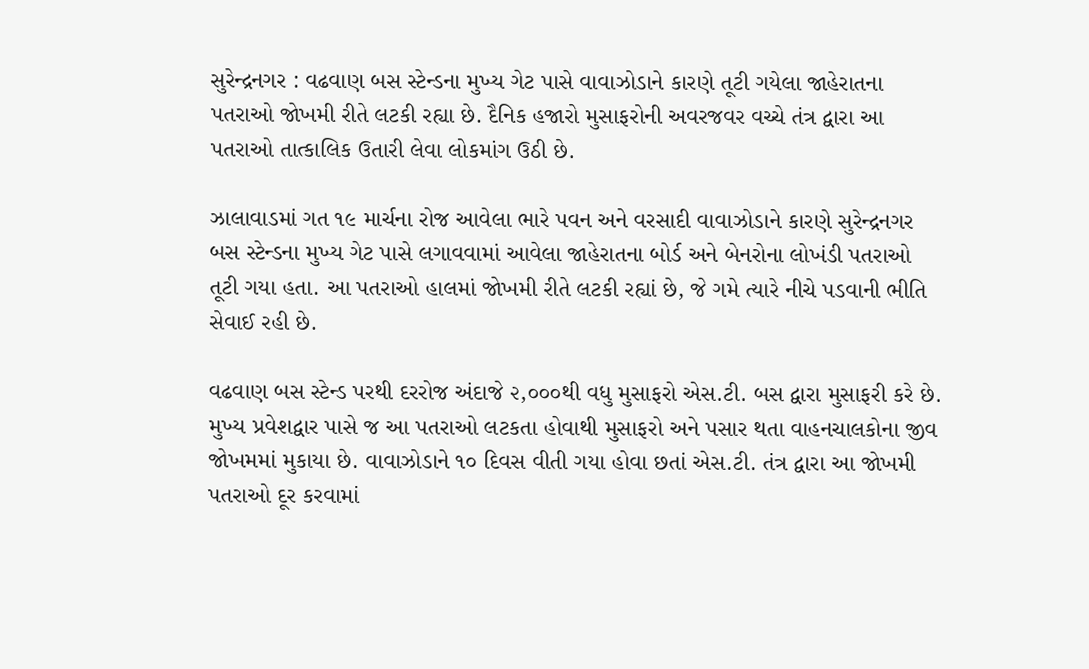સુરેન્દ્રનગર : વઢવાણ બસ સ્ટેન્ડના મુખ્ય ગેટ પાસે વાવાઝોડાને કારણે તૂટી ગયેલા જાહેરાતના પતરાઓ જોખમી રીતે લટકી રહ્યા છે. દૈનિક હજારો મુસાફરોની અવરજવર વચ્ચે તંત્ર દ્વારા આ પતરાઓ તાત્કાલિક ઉતારી લેવા લોકમાંગ ઉઠી છે.

ઝાલાવાડમાં ગત ૧૯ માર્ચના રોજ આવેલા ભારે પવન અને વરસાદી વાવાઝોડાને કારણે સુરેન્દ્રનગર બસ સ્ટેન્ડના મુખ્ય ગેટ પાસે લગાવવામાં આવેલા જાહેરાતના બોર્ડ અને બેનરોના લોખંડી પતરાઓ તૂટી ગયા હતા. આ પતરાઓ હાલમાં જોખમી રીતે લટકી રહ્યાં છે, જે ગમે ત્યારે નીચે પડવાની ભીતિ સેવાઈ રહી છે.

વઢવાણ બસ સ્ટેન્ડ પરથી દરરોજ અંદાજે ૨,૦૦૦થી વધુ મુસાફરો એસ.ટી. બસ દ્વારા મુસાફરી કરે છે. મુખ્ય પ્રવેશદ્વાર પાસે જ આ પતરાઓ લટકતા હોવાથી મુસાફરો અને પસાર થતા વાહનચાલકોના જીવ જોખમમાં મુકાયા છે. વાવાઝોડાને ૧૦ દિવસ વીતી ગયા હોવા છતાં એસ.ટી. તંત્ર દ્વારા આ જોખમી પતરાઓ દૂર કરવામાં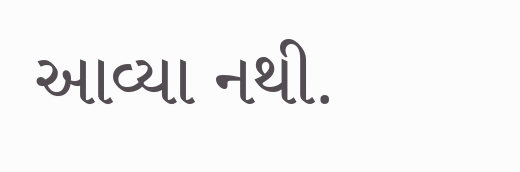આવ્યા નથી.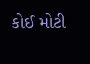કોઈ મોટી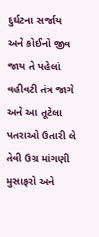દુર્ઘટના સર્જાય અને કોઈનો જીવ જાય તે પહેલાં વહીવટી તંત્ર જાગે અને આ તૂટેલા પતરાઓ ઉતારી લે તેવી ઉગ્ર માંગણી મુસાફરો અને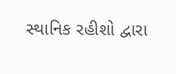સ્થાનિક રહીશો દ્વારા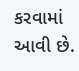કરવામાં આવી છે.